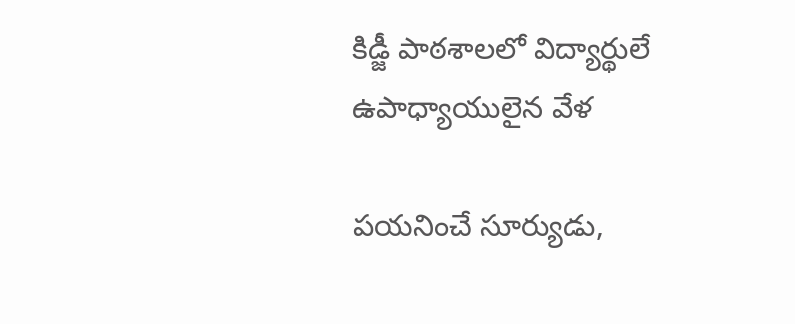కిడ్జీ పాఠశాలలో విద్యార్థులే ఉపాధ్యాయులైన వేళ

పయనించే సూర్యుడు,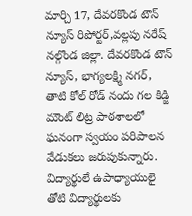మార్చి 17, దేవరకొండ టౌన్ న్యూస్ రిపోర్టర్,వల్లపు నరేష్ నల్గొండ జిల్లా. దేవరకొండ టౌన్ న్యూస్, భాగ్యలక్ష్మి నగర్, తాటి కోల్ రోడ్ నందు గల కిడ్జి మౌంట్ లిట్ర పాఠశాలలో ఘనంగా స్వయం పరిపాలన వేడుకలు జరుపుకున్నారు. విద్యార్థులే ఉపాధ్యాయులై తోటి విద్యార్థులకు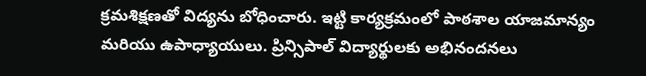క్రమశిక్షణతో విద్యను బోధించారు. ఇట్టి కార్యక్రమంలో పాఠశాల యాజమాన్యం మరియు ఉపాధ్యాయులు. ప్రిన్సిపాల్ విద్యార్థులకు అభినందనలు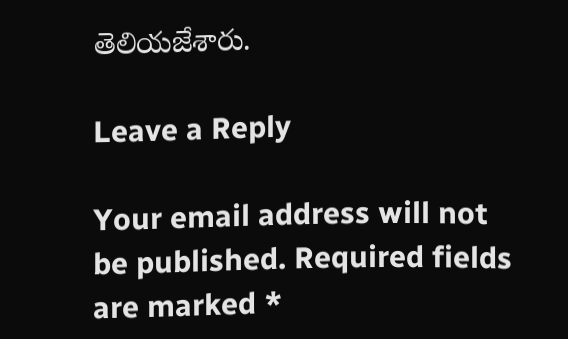తెలియజేశారు.

Leave a Reply

Your email address will not be published. Required fields are marked *